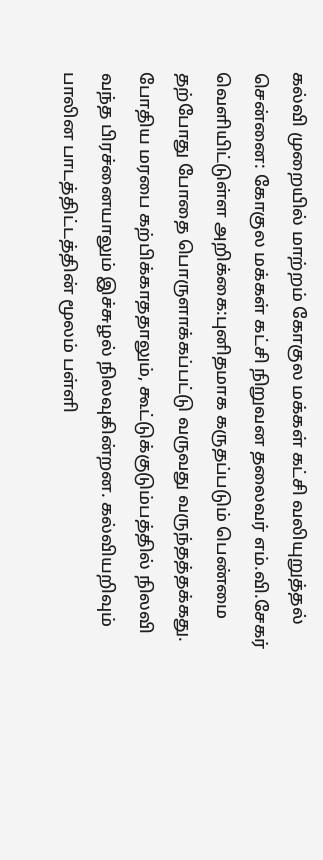கல்வி முறையில் மாற்றம் கோகுல மக்கள் கட்சி வலியுறுத்தல்
சென்னை: கோகுல மக்கள் கட்சி நிறுவன தலைவர் எம்.வி.சேகர் வெளியிட்டுள்ள அறிக்கை:புனிதமாக கருதப்படும் பெண்மை தற்போது போதை பொருளாக்கப்பட்டு வருவது வருந்தத்தக்கது. போதிய மரபை கற்பிக்காததாலும், கூட்டுக்குடும்பத்தில் நிலவி வந்த பிரச்னையாலும் இச்சுழல் நிலவுகின்றன. கல்வியறிவும் பாலின பாடத்திட்டத்தின் மூலம் பள்ளி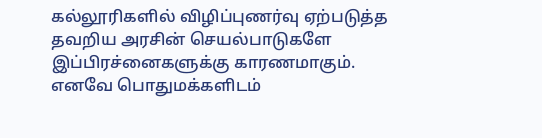கல்லூரிகளில் விழிப்புணர்வு ஏற்படுத்த தவறிய அரசின் செயல்பாடுகளே இப்பிரச்னைகளுக்கு காரணமாகும். எனவே பொதுமக்களிடம்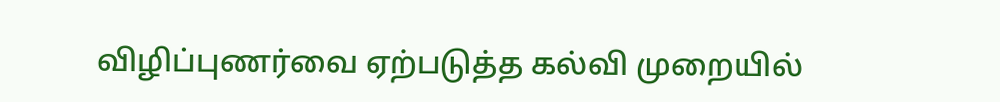விழிப்புணர்வை ஏற்படுத்த கல்வி முறையில்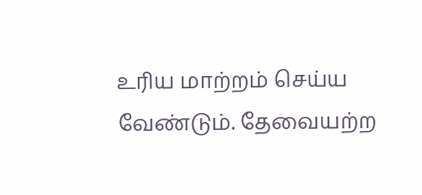உரிய மாற்றம் செய்ய வேண்டும். தேவையற்ற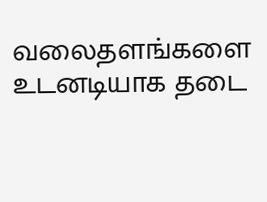வலைதளங்களை உடனடியாக தடை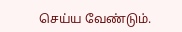செய்ய வேண்டும்.